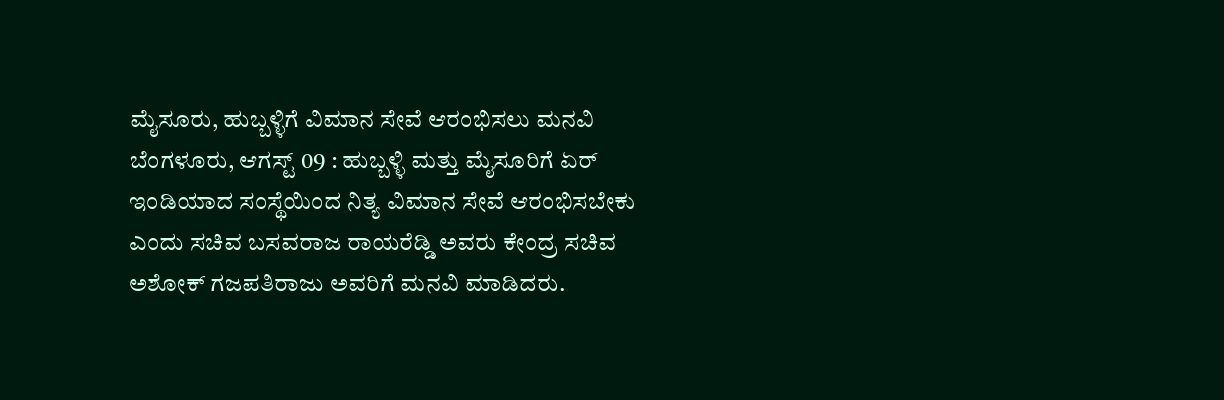ಮೈಸೂರು, ಹುಬ್ಬಳ್ಳಿಗೆ ವಿಮಾನ ಸೇವೆ ಆರಂಭಿಸಲು ಮನವಿ
ಬೆಂಗಳೂರು, ಆಗಸ್ಟ್ 09 : ಹುಬ್ಬಳ್ಳಿ ಮತ್ತು ಮೈಸೂರಿಗೆ ಏರ್ ಇಂಡಿಯಾದ ಸಂಸ್ಥೆಯಿಂದ ನಿತ್ಯ ವಿಮಾನ ಸೇವೆ ಆರಂಭಿಸಬೇಕು ಎಂದು ಸಚಿವ ಬಸವರಾಜ ರಾಯರೆಡ್ಡಿ ಅವರು ಕೇಂದ್ರ ಸಚಿವ ಅಶೋಕ್ ಗಜಪತಿರಾಜು ಅವರಿಗೆ ಮನವಿ ಮಾಡಿದರು.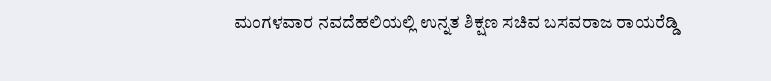ಮಂಗಳವಾರ ನವದೆಹಲಿಯಲ್ಲಿ ಉನ್ನತ ಶಿಕ್ಷಣ ಸಚಿವ ಬಸವರಾಜ ರಾಯರೆಡ್ಡಿ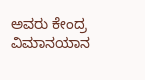ಅವರು ಕೇಂದ್ರ ವಿಮಾನಯಾನ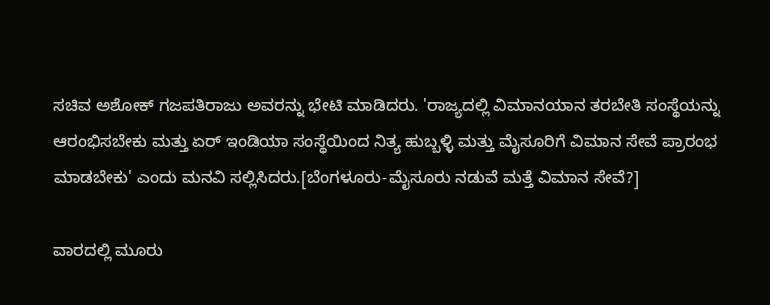ಸಚಿವ ಅಶೋಕ್ ಗಜಪತಿರಾಜು ಅವರನ್ನು ಭೇಟಿ ಮಾಡಿದರು. 'ರಾಜ್ಯದಲ್ಲಿ ವಿಮಾನಯಾನ ತರಬೇತಿ ಸಂಸ್ಥೆಯನ್ನು ಆರಂಭಿಸಬೇಕು ಮತ್ತು ಏರ್ ಇಂಡಿಯಾ ಸಂಸ್ಥೆಯಿಂದ ನಿತ್ಯ ಹುಬ್ಬಳ್ಳಿ ಮತ್ತು ಮೈಸೂರಿಗೆ ವಿಮಾನ ಸೇವೆ ಪ್ರಾರಂಭ ಮಾಡಬೇಕು' ಎಂದು ಮನವಿ ಸಲ್ಲಿಸಿದರು.[ಬೆಂಗಳೂರು-ಮೈಸೂರು ನಡುವೆ ಮತ್ತೆ ವಿಮಾನ ಸೇವೆ?]

ವಾರದಲ್ಲಿ ಮೂರು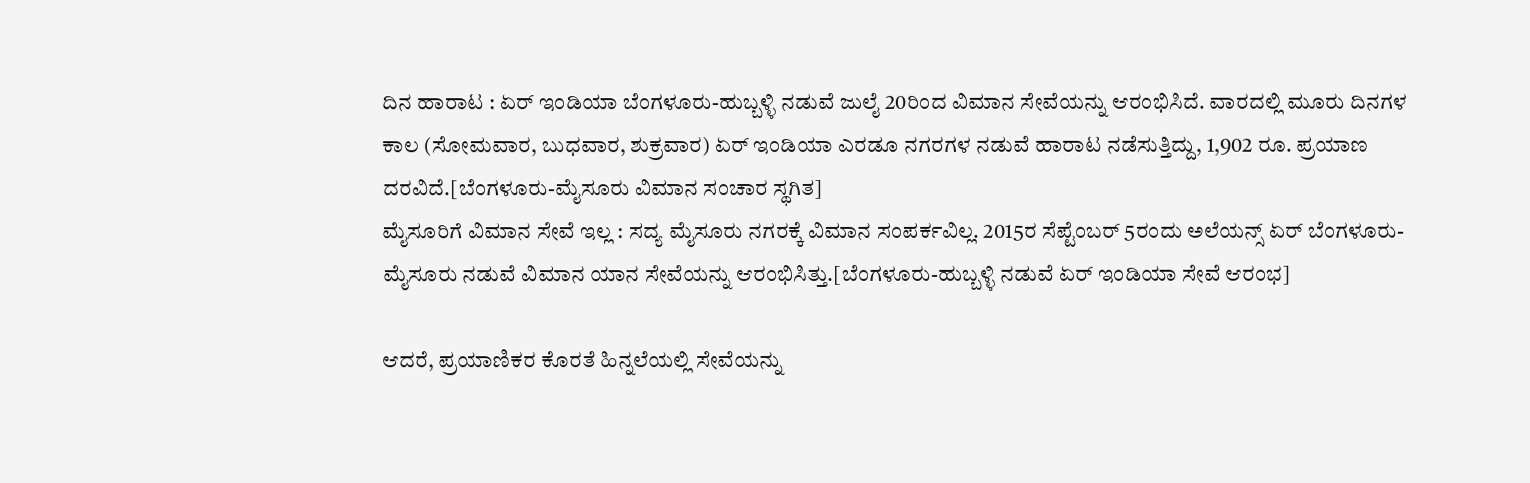ದಿನ ಹಾರಾಟ : ಏರ್ ಇಂಡಿಯಾ ಬೆಂಗಳೂರು-ಹುಬ್ಬಳ್ಳಿ ನಡುವೆ ಜುಲೈ 20ರಿಂದ ವಿಮಾನ ಸೇವೆಯನ್ನು ಆರಂಭಿಸಿದೆ. ವಾರದಲ್ಲಿ ಮೂರು ದಿನಗಳ ಕಾಲ (ಸೋಮವಾರ, ಬುಧವಾರ, ಶುಕ್ರವಾರ) ಏರ್ ಇಂಡಿಯಾ ಎರಡೂ ನಗರಗಳ ನಡುವೆ ಹಾರಾಟ ನಡೆಸುತ್ತಿದ್ದು, 1,902 ರೂ. ಪ್ರಯಾಣ ದರವಿದೆ.[ಬೆಂಗಳೂರು-ಮೈಸೂರು ವಿಮಾನ ಸಂಚಾರ ಸ್ಥಗಿತ]
ಮೈಸೂರಿಗೆ ವಿಮಾನ ಸೇವೆ ಇಲ್ಲ : ಸದ್ಯ ಮೈಸೂರು ನಗರಕ್ಕೆ ವಿಮಾನ ಸಂಪರ್ಕವಿಲ್ಲ. 2015ರ ಸೆಪ್ಟೆಂಬರ್ 5ರಂದು ಅಲೆಯನ್ಸ್ ಏರ್ ಬೆಂಗಳೂರು-ಮೈಸೂರು ನಡುವೆ ವಿಮಾನ ಯಾನ ಸೇವೆಯನ್ನು ಆರಂಭಿಸಿತ್ತು.[ಬೆಂಗಳೂರು-ಹುಬ್ಬಳ್ಳಿ ನಡುವೆ ಏರ್ ಇಂಡಿಯಾ ಸೇವೆ ಆರಂಭ]

ಆದರೆ, ಪ್ರಯಾಣಿಕರ ಕೊರತೆ ಹಿನ್ನಲೆಯಲ್ಲಿ ಸೇವೆಯನ್ನು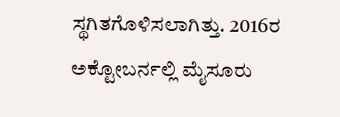ಸ್ಥಗಿತಗೊಳಿಸಲಾಗಿತ್ತು. 2016ರ ಅಕ್ಟೋಬರ್ನಲ್ಲಿ ಮೈಸೂರು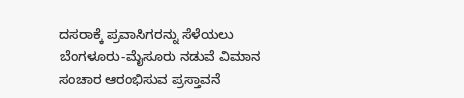ದಸರಾಕ್ಕೆ ಪ್ರವಾಸಿಗರನ್ನು ಸೆಳೆಯಲು ಬೆಂಗಳೂರು-ಮೈಸೂರು ನಡುವೆ ವಿಮಾನ ಸಂಚಾರ ಆರಂಭಿಸುವ ಪ್ರಸ್ತಾವನೆ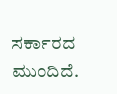ಸರ್ಕಾರದ ಮುಂದಿದೆ.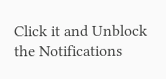Click it and Unblock the Notifications